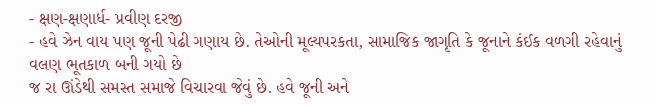- ક્ષણ-ક્ષણાર્ધ- પ્રવીણ દરજી
- હવે ઝેન વાય પણ જૂની પેઢી ગણાય છે. તેઓની મૂલ્યપરકતા, સામાજિક જાગૃતિ કે જૂનાને કંઈક વળગી રહેવાનું વલણ ભૂતકાળ બની ગયો છે
જ રા ઊંડેથી સમસ્ત સમાજે વિચારવા જેવું છે. હવે જૂની અને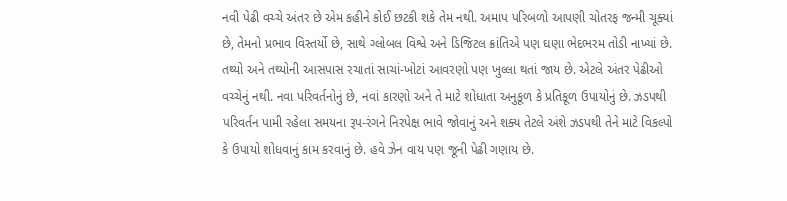નવી પેઢી વચ્ચે અંતર છે એમ કહીને કોઈ છટકી શકે તેમ નથી. અમાપ પરિબળો આપણી ચોતરફ જન્મી ચૂક્યાં છે, તેમનો પ્રભાવ વિસ્તર્યો છે, સાથે ગ્લોબલ વિશ્વે અને ડિજિટલ ક્રાંતિએ પણ ઘણા ભેદભરમ તોડી નાખ્યાં છે. તથ્યો અને તથ્યોની આસપાસ રચાતાં સાચાં-ખોટાં આવરણો પણ ખુલ્લા થતાં જાય છે. એટલે અંતર પેઢીઓ વચ્ચેનું નથી. નવા પરિવર્તનોનું છે, નવાં કારણો અને તે માટે શોધાતા અનુકૂળ કે પ્રતિકૂળ ઉપાયોનું છે. ઝડપથી પરિવર્તન પામી રહેલા સમયના રૂપ-રંગને નિરપેક્ષ ભાવે જોવાનું અને શક્ય તેટલે અંશે ઝડપથી તેને માટે વિકલ્પો કે ઉપાયો શોધવાનું કામ કરવાનું છે. હવે ઝેન વાય પણ જૂની પેઢી ગણાય છે.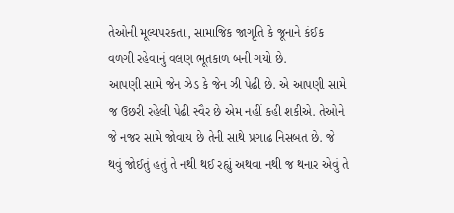તેઓની મૂલ્યપરકતા, સામાજિક જાગૃતિ કે જૂનાને કંઈક વળગી રહેવાનું વલણ ભૂતકાળ બની ગયો છે.
આપણી સામે જેન ઝેડ કે જેન ઝી પેઢી છે. એ આપણી સામે જ ઉછરી રહેલી પેઢી સ્વૈર છે એમ નહીં કહી શકીએ. તેઓને જે નજર સામે જોવાય છે તેની સાથે પ્રગાઢ નિસબત છે. જે થવું જોઈતું હતું તે નથી થઈ રહ્યું અથવા નથી જ થનાર એવું તે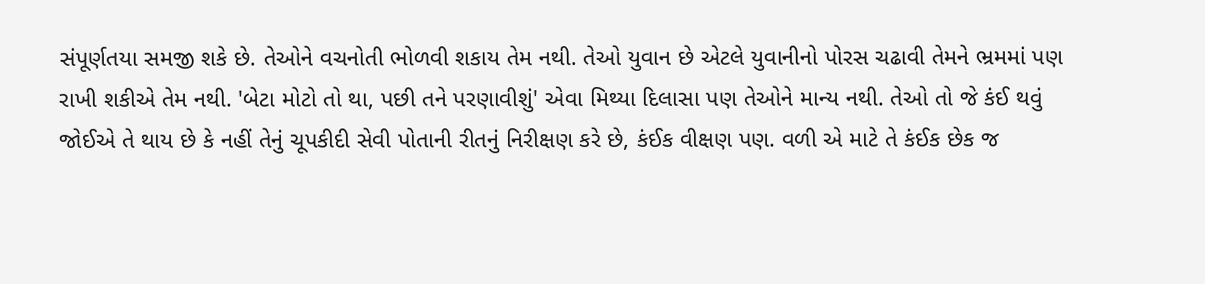સંપૂર્ણતયા સમજી શકે છે. તેઓને વચનોતી ભોળવી શકાય તેમ નથી. તેઓ યુવાન છે એટલે યુવાનીનો પોરસ ચઢાવી તેમને ભ્રમમાં પણ રાખી શકીએ તેમ નથી. 'બેટા મોટો તો થા, પછી તને પરણાવીશું' એવા મિથ્યા દિલાસા પણ તેઓને માન્ય નથી. તેઓ તો જે કંઈ થવું જોઈએ તે થાય છે કે નહીં તેનું ચૂપકીદી સેવી પોતાની રીતનું નિરીક્ષણ કરે છે, કંઈક વીક્ષણ પણ. વળી એ માટે તે કંઈક છેક જ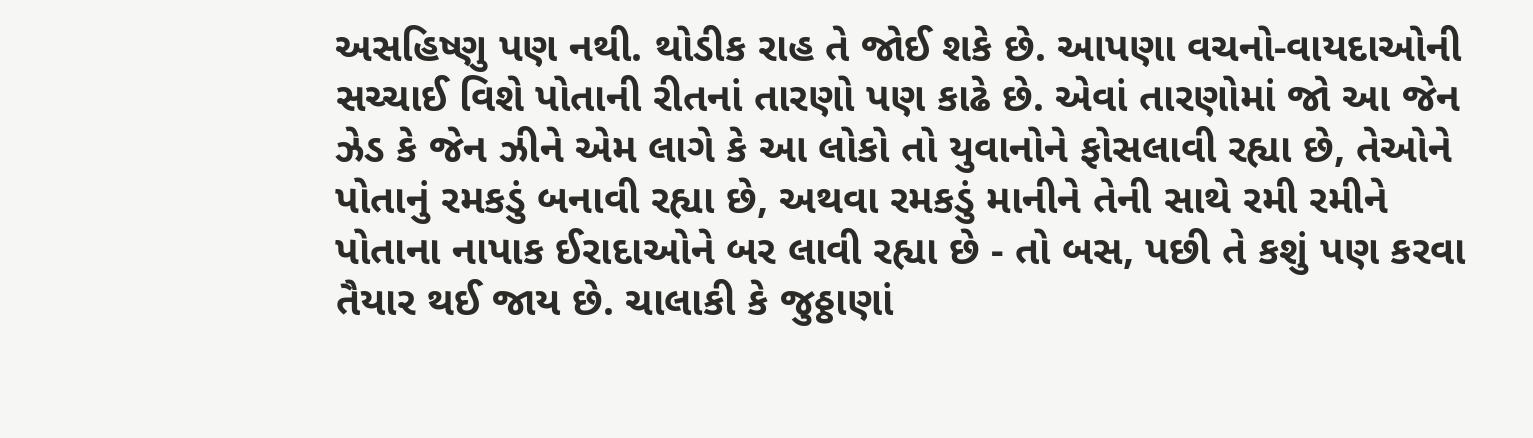અસહિષ્ણુ પણ નથી. થોડીક રાહ તે જોઈ શકે છે. આપણા વચનો-વાયદાઓની સચ્ચાઈ વિશે પોતાની રીતનાં તારણો પણ કાઢે છે. એવાં તારણોમાં જો આ જેન ઝેડ કે જેન ઝીને એમ લાગે કે આ લોકો તો યુવાનોને ફોસલાવી રહ્યા છે, તેઓને પોતાનું રમકડું બનાવી રહ્યા છે, અથવા રમકડું માનીને તેની સાથે રમી રમીને પોતાના નાપાક ઈરાદાઓને બર લાવી રહ્યા છે - તો બસ, પછી તે કશું પણ કરવા તૈયાર થઈ જાય છે. ચાલાકી કે જુઠ્ઠાણાં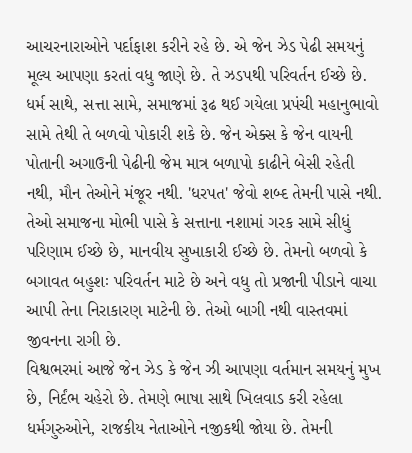આચરનારાઓને પર્દાફાશ કરીને રહે છે. એ જેન ઝેડ પેઢી સમયનું મૂલ્ય આપણા કરતાં વધુ જાણે છે. તે ઝડપથી પરિવર્તન ઈચ્છે છે. ધર્મ સાથે, સત્તા સામે, સમાજમાં રૂઢ થઈ ગયેલા પ્રપંચી મહાનુભાવો સામે તેથી તે બળવો પોકારી શકે છે. જેન એક્સ કે જેન વાયની પોતાની અગાઉની પેઢીની જેમ માત્ર બળાપો કાઢીને બેસી રહેતી નથી, મૌન તેઓને મંજૂર નથી. 'ધરપત' જેવો શબ્દ તેમની પાસે નથી. તેઓ સમાજના મોભી પાસે કે સત્તાના નશામાં ગરક સામે સીધું પરિણામ ઈચ્છે છે, માનવીય સુખાકારી ઈચ્છે છે. તેમનો બળવો કે બગાવત બહુશઃ પરિવર્તન માટે છે અને વધુ તો પ્રજાની પીડાને વાચા આપી તેના નિરાકારણ માટેની છે. તેઓ બાગી નથી વાસ્તવમાં જીવનના રાગી છે.
વિશ્વભરમાં આજે જેન ઝેડ કે જેન ઝી આપણા વર્તમાન સમયનું મુખ છે, નિર્દંભ ચહેરો છે. તેમણે ભાષા સાથે ખિલવાડ કરી રહેલા ધર્મગુરુઓને, રાજકીય નેતાઓને નજીકથી જોયા છે. તેમની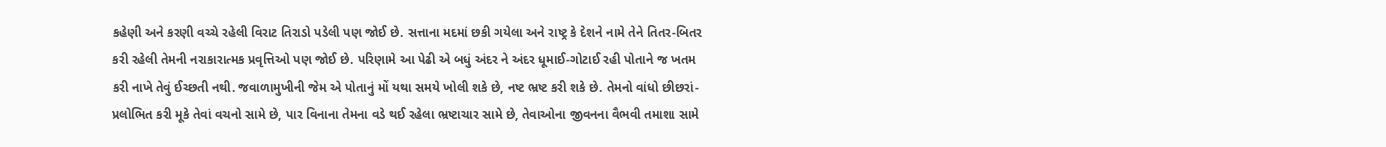કહેણી અને કરણી વચ્ચે રહેલી વિરાટ તિરાડો પડેલી પણ જોઈ છે. સત્તાના મદમાં છકી ગયેલા અને રાષ્ટ્ર કે દેશને નામે તેને તિતર-બિતર કરી રહેલી તેમની નરાકારાત્મક પ્રવૃત્તિઓ પણ જોઈ છે. પરિણામે આ પેઢી એ બધું અંદર ને અંદર ધૂમાઈ-ગોટાઈ રહી પોતાને જ ખતમ કરી નાખે તેવું ઈચ્છતી નથી. જવાળામુખીની જેમ એ પોતાનું મોં યથા સમયે ખોલી શકે છે, નષ્ટ ભ્રષ્ટ કરી શકે છે. તેમનો વાંધો છીછરાં-પ્રલોભિત કરી મૂકે તેવાં વચનો સામે છે, પાર વિનાના તેમના વડે થઈ રહેલા ભ્રષ્ટાચાર સામે છે, તેવાઓના જીવનના વૈભવી તમાશા સામે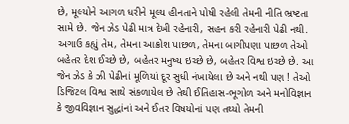છે, મૂલ્યોને આગળ ધરીને મૂલ્ય હીનતાને પોષી રહેલી તેમની નીતિ ભ્રષ્ટતા સામે છે. જેન ઝેડ પેઢી માત્ર દેખી રહેનારી, સહન કરી રહેનારી પેઢી નથી. અગાઉ કહ્યું તેમ, તેમના આક્રોશ પાછળ, તેમના બાગીપણા પાછળ તેઓ બહેતર દેશ ઈચ્છે છે, બહેતર મનુષ્ય ઇચ્છે છે, બહેતર વિશ્વ ઇચ્છે છે. આ જેન ઝેડ કે ઝી પેઢીનાં મૂળિયાં દૂર સુધી નંખાયેલા છે અને નથી પણ ! તેઓ ડિજિટલ વિશ્વ સાથે સંકળાયેલ છે તેથી ઈતિહાસ-ભૂગોળ અને મનોવિજ્ઞાન કે જીવવિજ્ઞાન સુદ્ધાંનાં અને ઈતર વિષયોનાં પણ તથ્યો તેમની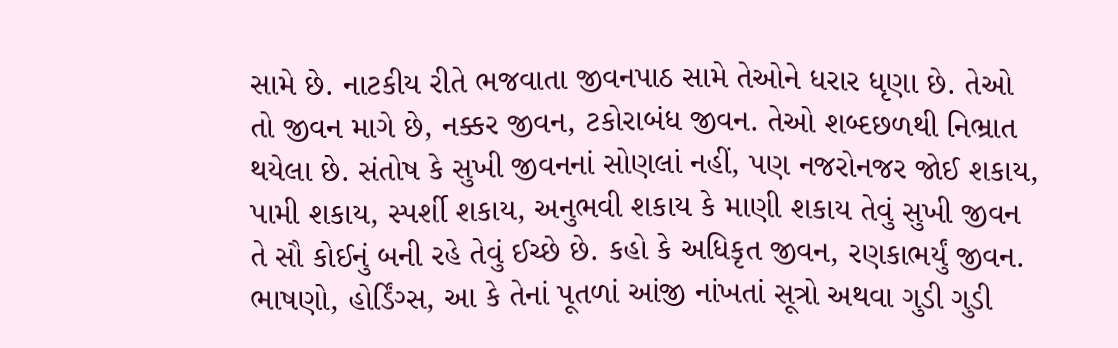સામે છે. નાટકીય રીતે ભજવાતા જીવનપાઠ સામે તેઓને ધરાર ધૃણા છે. તેઓ તો જીવન માગે છે, નક્કર જીવન, ટકોરાબંધ જીવન. તેઓ શબ્દછળથી નિભ્રાત થયેલા છે. સંતોષ કે સુખી જીવનનાં સોણલાં નહીં, પણ નજરોનજર જોઈ શકાય, પામી શકાય, સ્પર્શી શકાય, અનુભવી શકાય કે માણી શકાય તેવું સુખી જીવન તે સૌ કોઈનું બની રહે તેવું ઈચ્છે છે. કહો કે અધિકૃત જીવન, રણકાભર્યું જીવન. ભાષણો, હોર્ડિંગ્સ, આ કે તેનાં પૂતળાં આંજી નાંખતાં સૂત્રો અથવા ગુડી ગુડી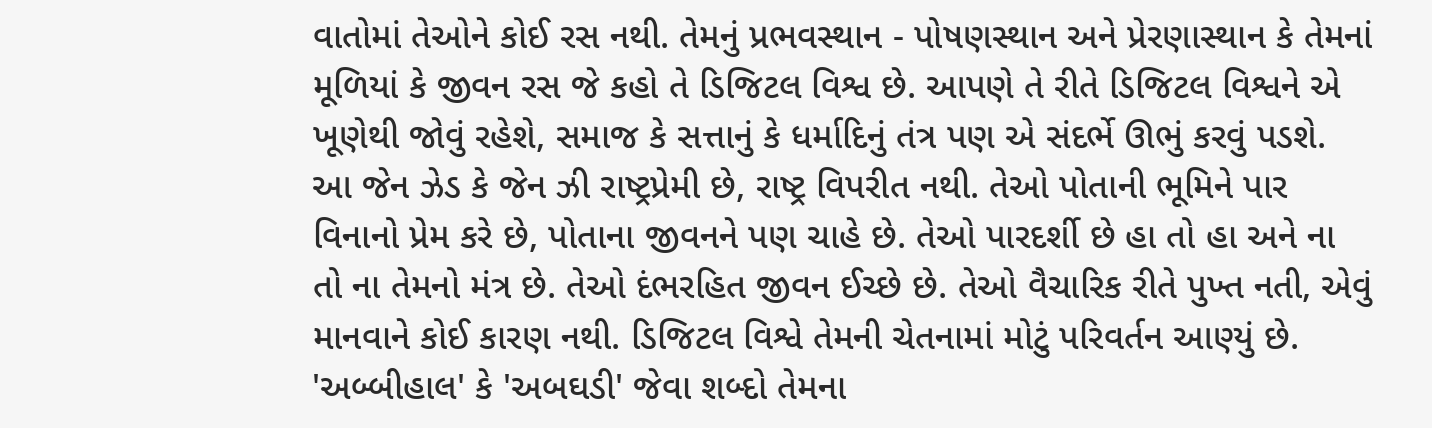વાતોમાં તેઓને કોઈ રસ નથી. તેમનું પ્રભવસ્થાન - પોષણસ્થાન અને પ્રેરણાસ્થાન કે તેમનાં મૂળિયાં કે જીવન રસ જે કહો તે ડિજિટલ વિશ્વ છે. આપણે તે રીતે ડિજિટલ વિશ્વને એ ખૂણેથી જોવું રહેશે, સમાજ કે સત્તાનું કે ધર્માદિનું તંત્ર પણ એ સંદર્ભે ઊભું કરવું પડશે. આ જેન ઝેડ કે જેન ઝી રાષ્ટ્રપ્રેમી છે, રાષ્ટ્ર વિપરીત નથી. તેઓ પોતાની ભૂમિને પાર વિનાનો પ્રેમ કરે છે, પોતાના જીવનને પણ ચાહે છે. તેઓ પારદર્શી છે હા તો હા અને ના તો ના તેમનો મંત્ર છે. તેઓ દંભરહિત જીવન ઈચ્છે છે. તેઓ વૈચારિક રીતે પુખ્ત નતી, એવું માનવાને કોઈ કારણ નથી. ડિજિટલ વિશ્વે તેમની ચેતનામાં મોટું પરિવર્તન આણ્યું છે. 'અબ્બીહાલ' કે 'અબઘડી' જેવા શબ્દો તેમના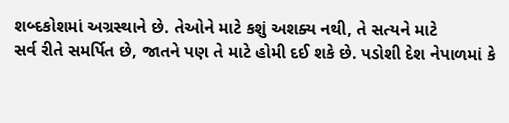શબ્દકોશમાં અગ્રસ્થાને છે. તેઓને માટે કશું અશક્ય નથી, તે સત્યને માટે
સર્વ રીતે સમર્પિત છે, જાતને પણ તે માટે હોમી દઈ શકે છે. પડોશી દેશ નેપાળમાં કે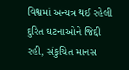વિશ્વમાં અન્યત્ર થઈ રહેલી દુરિત ઘટનાઓને જિદ્દી રહી, સંકુચિત માનસ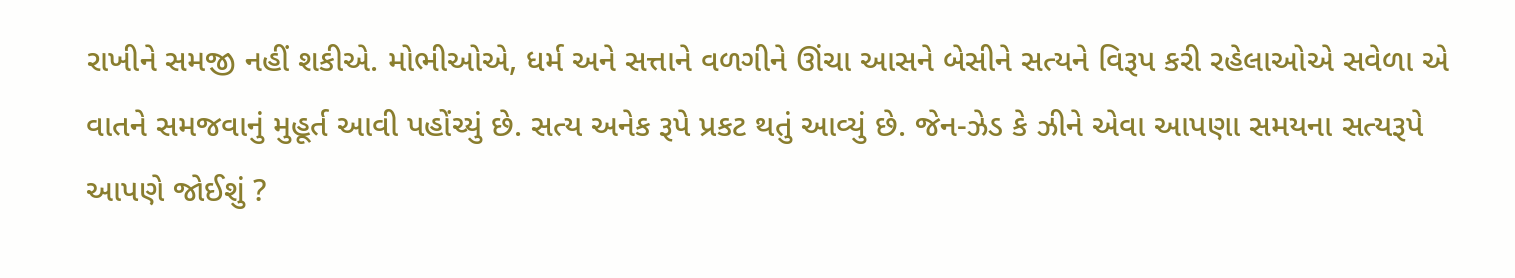રાખીને સમજી નહીં શકીએ. મોભીઓએ, ધર્મ અને સત્તાને વળગીને ઊંચા આસને બેસીને સત્યને વિરૂપ કરી રહેલાઓએ સવેળા એ વાતને સમજવાનું મુહૂર્ત આવી પહોંચ્યું છે. સત્ય અનેક રૂપે પ્રકટ થતું આવ્યું છે. જેન-ઝેડ કે ઝીને એવા આપણા સમયના સત્યરૂપે આપણે જોઈશું ?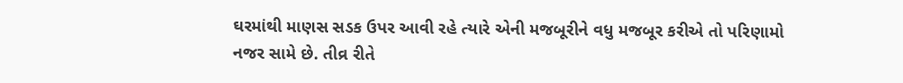ઘરમાંથી માણસ સડક ઉપર આવી રહે ત્યારે એની મજબૂરીને વધુ મજબૂર કરીએ તો પરિણામો નજર સામે છે. તીવ્ર રીતે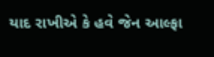યાદ રાખીએ કે હવે જેન આલ્ફા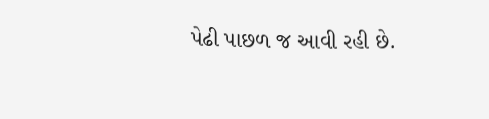પેઢી પાછળ જ આવી રહી છે.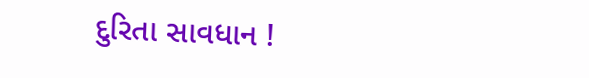દુરિતા સાવધાન !